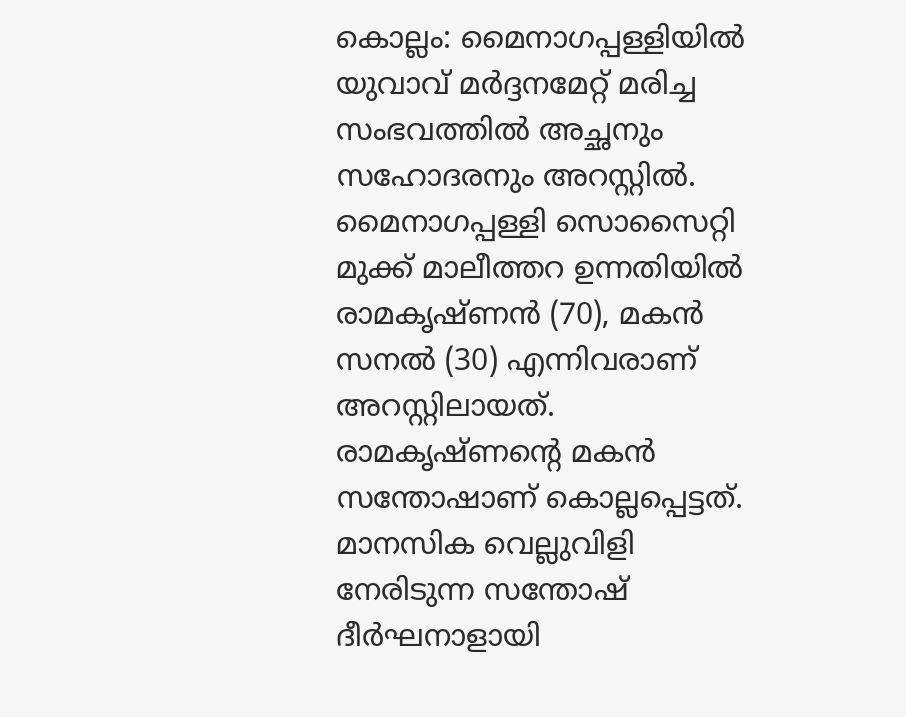കൊല്ലം: മൈനാഗപ്പള്ളിയിൽ യുവാവ് മർദ്ദനമേറ്റ് മരിച്ച സംഭവത്തിൽ അച്ഛനും സഹോദരനും അറസ്റ്റിൽ. മൈനാഗപ്പള്ളി സൊസൈറ്റി മുക്ക് മാലീത്തറ ഉന്നതിയിൽ രാമകൃഷ്ണൻ (70), മകൻ സനൽ (30) എന്നിവരാണ് അറസ്റ്റിലായത്. രാമകൃഷ്ണന്റെ മകൻ സന്തോഷാണ് കൊല്ലപ്പെട്ടത്.
മാനസിക വെല്ലുവിളി നേരിടുന്ന സന്തോഷ് ദീർഘനാളായി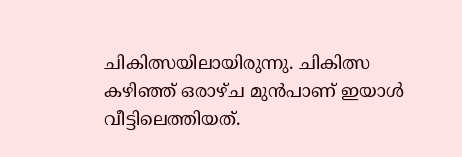ചികിത്സയിലായിരുന്നു. ചികിത്സ കഴിഞ്ഞ് ഒരാഴ്ച മുൻപാണ് ഇയാൾ വീട്ടിലെത്തിയത്.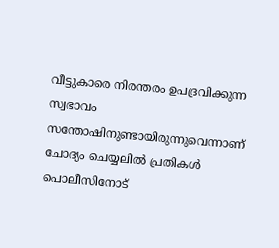വീട്ടുകാരെ നിരന്തരം ഉപദ്രവിക്കുന്ന സ്വഭാവം സന്തോഷിനുണ്ടായിരുന്നുവെന്നാണ് ചോദ്യം ചെയ്യലിൽ പ്രതികൾ പൊലീസിനോട്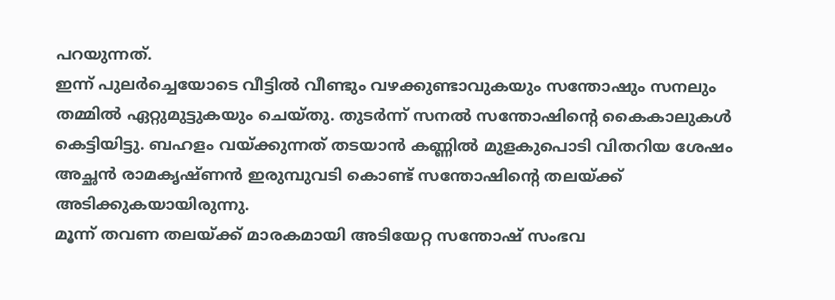പറയുന്നത്.
ഇന്ന് പുലർച്ചെയോടെ വീട്ടിൽ വീണ്ടും വഴക്കുണ്ടാവുകയും സന്തോഷും സനലും തമ്മിൽ ഏറ്റുമുട്ടുകയും ചെയ്തു. തുടർന്ന് സനൽ സന്തോഷിന്റെ കൈകാലുകൾ കെട്ടിയിട്ടു. ബഹളം വയ്ക്കുന്നത് തടയാൻ കണ്ണിൽ മുളകുപൊടി വിതറിയ ശേഷം അച്ഛൻ രാമകൃഷ്ണൻ ഇരുമ്പുവടി കൊണ്ട് സന്തോഷിന്റെ തലയ്ക്ക് അടിക്കുകയായിരുന്നു.
മൂന്ന് തവണ തലയ്ക്ക് മാരകമായി അടിയേറ്റ സന്തോഷ് സംഭവ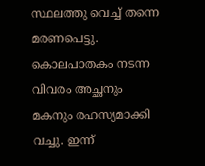സ്ഥലത്തു വെച്ച് തന്നെ മരണപെട്ടു. കൊലപാതകം നടന്ന വിവരം അച്ഛനും മകനും രഹസ്യമാക്കി വച്ചു. ഇന്ന്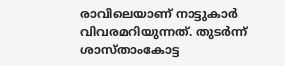രാവിലെയാണ് നാട്ടുകാർ വിവരമറിയുന്നത്. തുടർന്ന് ശാസ്താംകോട്ട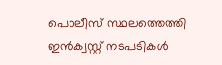പൊലീസ് സ്ഥലത്തെത്തി ഇൻക്വസ്റ്റ് നടപടികൾ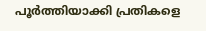പൂർത്തിയാക്കി പ്രതികളെ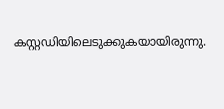കസ്റ്റഡിയിലെടുക്കുകയായിരുന്നു.